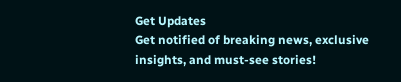Get Updates
Get notified of breaking news, exclusive insights, and must-see stories!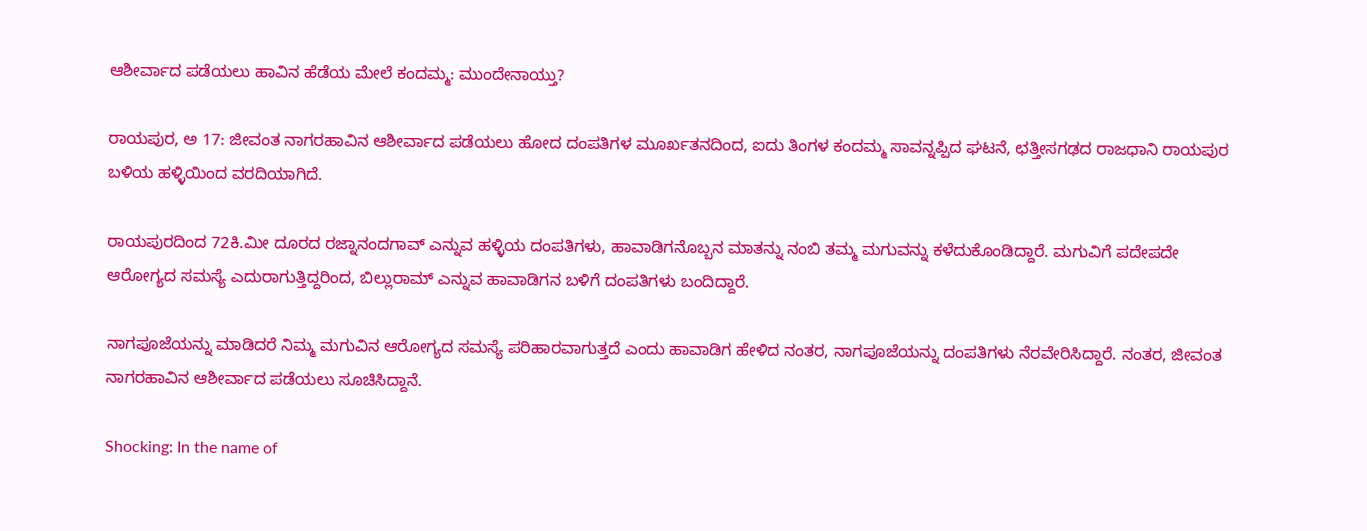ಆಶೀರ್ವಾದ ಪಡೆಯಲು ಹಾವಿನ ಹೆಡೆಯ ಮೇಲೆ ಕಂದಮ್ಮ: ಮುಂದೇನಾಯ್ತು?

ರಾಯಪುರ, ಅ 17: ಜೀವಂತ ನಾಗರಹಾವಿನ ಆಶೀರ್ವಾದ ಪಡೆಯಲು ಹೋದ ದಂಪತಿಗಳ ಮೂರ್ಖತನದಿಂದ, ಐದು ತಿಂಗಳ ಕಂದಮ್ಮ ಸಾವನ್ನಪ್ಪಿದ ಘಟನೆ, ಛತ್ತೀಸಗಢದ ರಾಜಧಾನಿ ರಾಯಪುರ ಬಳಿಯ ಹಳ್ಳಿಯಿಂದ ವರದಿಯಾಗಿದೆ.

ರಾಯಪುರದಿಂದ 72ಕಿ.ಮೀ ದೂರದ ರಜ್ನಾನಂದಗಾವ್ ಎನ್ನುವ ಹಳ್ಳಿಯ ದಂಪತಿಗಳು, ಹಾವಾಡಿಗನೊಬ್ಬನ ಮಾತನ್ನು ನಂಬಿ ತಮ್ಮ ಮಗುವನ್ನು ಕಳೆದುಕೊಂಡಿದ್ದಾರೆ. ಮಗುವಿಗೆ ಪದೇಪದೇ ಆರೋಗ್ಯದ ಸಮಸ್ಯೆ ಎದುರಾಗುತ್ತಿದ್ದರಿಂದ, ಬಿಲ್ಲುರಾಮ್ ಎನ್ನುವ ಹಾವಾಡಿಗನ ಬಳಿಗೆ ದಂಪತಿಗಳು ಬಂದಿದ್ದಾರೆ.

ನಾಗಪೂಜೆಯನ್ನು ಮಾಡಿದರೆ ನಿಮ್ಮ ಮಗುವಿನ ಆರೋಗ್ಯದ ಸಮಸ್ಯೆ ಪರಿಹಾರವಾಗುತ್ತದೆ ಎಂದು ಹಾವಾಡಿಗ ಹೇಳಿದ ನಂತರ, ನಾಗಪೂಜೆಯನ್ನು ದಂಪತಿಗಳು ನೆರವೇರಿಸಿದ್ದಾರೆ. ನಂತರ, ಜೀವಂತ ನಾಗರಹಾವಿನ ಆಶೀರ್ವಾದ ಪಡೆಯಲು ಸೂಚಿಸಿದ್ದಾನೆ.

Shocking: In the name of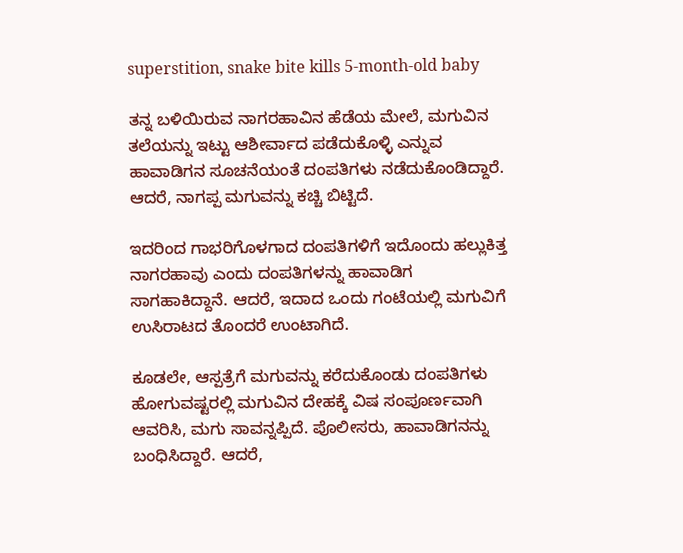superstition, snake bite kills 5-month-old baby

ತನ್ನ ಬಳಿಯಿರುವ ನಾಗರಹಾವಿನ ಹೆಡೆಯ ಮೇಲೆ, ಮಗುವಿನ ತಲೆಯನ್ನು ಇಟ್ಟು ಆಶೀರ್ವಾದ ಪಡೆದುಕೊಳ್ಳಿ ಎನ್ನುವ ಹಾವಾಡಿಗನ ಸೂಚನೆಯಂತೆ ದಂಪತಿಗಳು ನಡೆದುಕೊಂಡಿದ್ದಾರೆ. ಆದರೆ, ನಾಗಪ್ಪ ಮಗುವನ್ನು ಕಚ್ಚಿ ಬಿಟ್ಟಿದೆ.

ಇದರಿಂದ ಗಾಭರಿಗೊಳಗಾದ ದಂಪತಿಗಳಿಗೆ ಇದೊಂದು ಹಲ್ಲುಕಿತ್ತ ನಾಗರಹಾವು ಎಂದು ದಂಪತಿಗಳನ್ನು ಹಾವಾಡಿಗ ಸಾಗಹಾಕಿದ್ದಾನೆ. ಆದರೆ, ಇದಾದ ಒಂದು ಗಂಟೆಯಲ್ಲಿ ಮಗುವಿಗೆ ಉಸಿರಾಟದ ತೊಂದರೆ ಉಂಟಾಗಿದೆ.

ಕೂಡಲೇ, ಆಸ್ಪತ್ರೆಗೆ ಮಗುವನ್ನು ಕರೆದುಕೊಂಡು ದಂಪತಿಗಳು ಹೋಗುವಷ್ಟರಲ್ಲಿ ಮಗುವಿನ ದೇಹಕ್ಕೆ ವಿಷ ಸಂಪೂರ್ಣವಾಗಿ ಆವರಿಸಿ, ಮಗು ಸಾವನ್ನಪ್ಪಿದೆ. ಪೊಲೀಸರು, ಹಾವಾಡಿಗನನ್ನು ಬಂಧಿಸಿದ್ದಾರೆ. ಆದರೆ,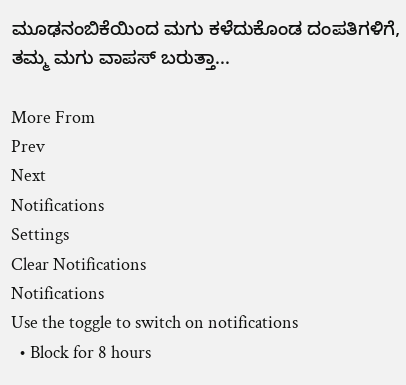ಮೂಢನಂಬಿಕೆಯಿಂದ ಮಗು ಕಳೆದುಕೊಂಡ ದಂಪತಿಗಳಿಗೆ, ತಮ್ಮ ಮಗು ವಾಪಸ್ ಬರುತ್ತಾ...

More From
Prev
Next
Notifications
Settings
Clear Notifications
Notifications
Use the toggle to switch on notifications
  • Block for 8 hours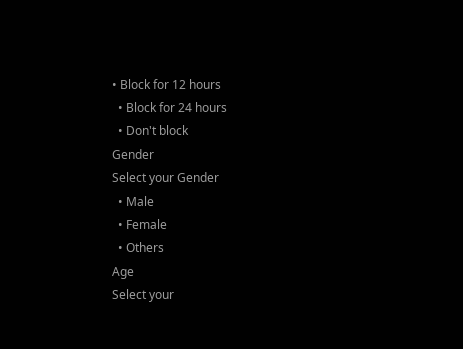• Block for 12 hours
  • Block for 24 hours
  • Don't block
Gender
Select your Gender
  • Male
  • Female
  • Others
Age
Select your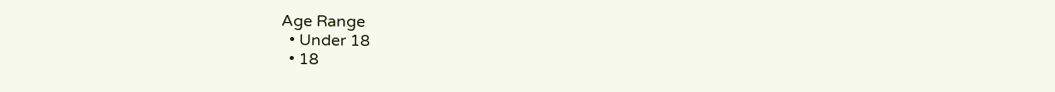Age Range
  • Under 18
  • 18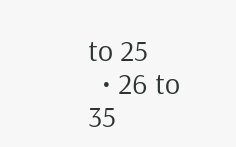to 25
  • 26 to 35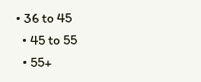• 36 to 45
  • 45 to 55
  • 55+